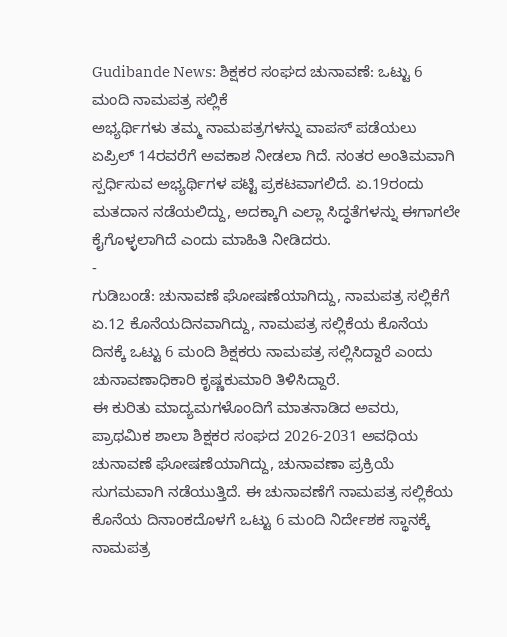Gudibande News: ಶಿಕ್ಷಕರ ಸಂಘದ ಚುನಾವಣೆ: ಒಟ್ಟು 6 ಮಂದಿ ನಾಮಪತ್ರ ಸಲ್ಲಿಕೆ
ಅಭ್ಯರ್ಥಿಗಳು ತಮ್ಮ ನಾಮಪತ್ರಗಳನ್ನು ವಾಪಸ್ ಪಡೆಯಲು ಏಪ್ರಿಲ್ 14ರವರೆಗೆ ಅವಕಾಶ ನೀಡಲಾ ಗಿದೆ. ನಂತರ ಅಂತಿಮವಾಗಿ ಸ್ಪರ್ಧಿಸುವ ಅಭ್ಯರ್ಥಿಗಳ ಪಟ್ಟಿ ಪ್ರಕಟವಾಗಲಿದೆ. ಏ.19ರಂದು ಮತದಾನ ನಡೆಯಲಿದ್ದು, ಅದಕ್ಕಾಗಿ ಎಲ್ಲಾ ಸಿದ್ಧತೆಗಳನ್ನು ಈಗಾಗಲೇ ಕೈಗೊಳ್ಳಲಾಗಿದೆ ಎಂದು ಮಾಹಿತಿ ನೀಡಿದರು.
-
ಗುಡಿಬಂಡೆ: ಚುನಾವಣೆ ಘೋಷಣೆಯಾಗಿದ್ದು, ನಾಮಪತ್ರ ಸಲ್ಲಿಕೆಗೆ ಏ.12 ಕೊನೆಯದಿನವಾಗಿದ್ದು, ನಾಮಪತ್ರ ಸಲ್ಲಿಕೆಯ ಕೊನೆಯ ದಿನಕ್ಕೆ ಒಟ್ಟು 6 ಮಂದಿ ಶಿಕ್ಷಕರು ನಾಮಪತ್ರ ಸಲ್ಲಿಸಿದ್ದಾರೆ ಎಂದು ಚುನಾವಣಾಧಿಕಾರಿ ಕೃಷ್ಣಕುಮಾರಿ ತಿಳಿಸಿದ್ದಾರೆ.
ಈ ಕುರಿತು ಮಾದ್ಯಮಗಳೊಂದಿಗೆ ಮಾತನಾಡಿದ ಅವರು, ಪ್ರಾಥಮಿಕ ಶಾಲಾ ಶಿಕ್ಷಕರ ಸಂಘದ 2026-2031 ಅವಧಿಯ ಚುನಾವಣೆ ಘೋಷಣೆಯಾಗಿದ್ದು, ಚುನಾವಣಾ ಪ್ರಕ್ರಿಯೆ ಸುಗಮವಾಗಿ ನಡೆಯುತ್ತಿದೆ. ಈ ಚುನಾವಣೆಗೆ ನಾಮಪತ್ರ ಸಲ್ಲಿಕೆಯ ಕೊನೆಯ ದಿನಾಂಕದೊಳಗೆ ಒಟ್ಟು 6 ಮಂದಿ ನಿರ್ದೇಶಕ ಸ್ಥಾನಕ್ಕೆ ನಾಮಪತ್ರ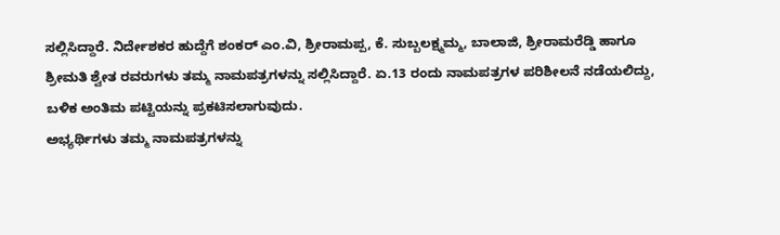ಸಲ್ಲಿಸಿದ್ದಾರೆ. ನಿರ್ದೇಶಕರ ಹುದ್ದೆಗೆ ಶಂಕರ್ ಎಂ.ವಿ, ಶ್ರೀರಾಮಪ್ಪ, ಕೆ. ಸುಬ್ಬಲಕ್ಷ್ಮಮ್ಮ, ಬಾಲಾಜಿ, ಶ್ರೀರಾಮರೆಡ್ಡಿ ಹಾಗೂ ಶ್ರೀಮತಿ ಶ್ವೇತ ರವರುಗಳು ತಮ್ಮ ನಾಮಪತ್ರಗಳನ್ನು ಸಲ್ಲಿಸಿದ್ದಾರೆ. ಏ.13 ರಂದು ನಾಮಪತ್ರಗಳ ಪರಿಶೀಲನೆ ನಡೆಯಲಿದ್ದು, ಬಳಿಕ ಅಂತಿಮ ಪಟ್ಟಿಯನ್ನು ಪ್ರಕಟಿಸಲಾಗುವುದು.
ಅಭ್ಯರ್ಥಿಗಳು ತಮ್ಮ ನಾಮಪತ್ರಗಳನ್ನು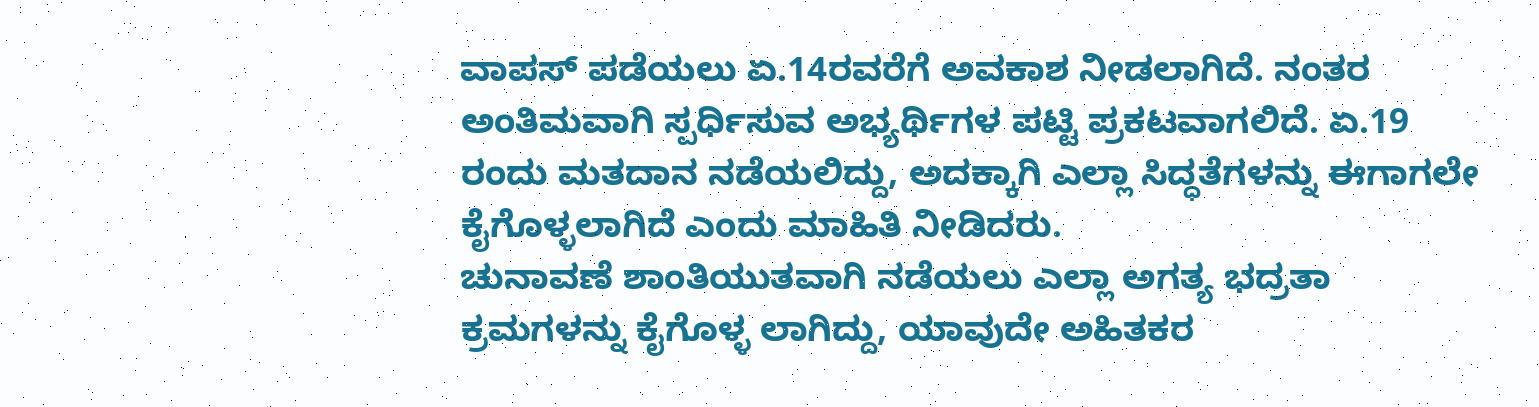ವಾಪಸ್ ಪಡೆಯಲು ಏ.14ರವರೆಗೆ ಅವಕಾಶ ನೀಡಲಾಗಿದೆ. ನಂತರ ಅಂತಿಮವಾಗಿ ಸ್ಪರ್ಧಿಸುವ ಅಭ್ಯರ್ಥಿಗಳ ಪಟ್ಟಿ ಪ್ರಕಟವಾಗಲಿದೆ. ಏ.19 ರಂದು ಮತದಾನ ನಡೆಯಲಿದ್ದು, ಅದಕ್ಕಾಗಿ ಎಲ್ಲಾ ಸಿದ್ಧತೆಗಳನ್ನು ಈಗಾಗಲೇ ಕೈಗೊಳ್ಳಲಾಗಿದೆ ಎಂದು ಮಾಹಿತಿ ನೀಡಿದರು.
ಚುನಾವಣೆ ಶಾಂತಿಯುತವಾಗಿ ನಡೆಯಲು ಎಲ್ಲಾ ಅಗತ್ಯ ಭದ್ರತಾ ಕ್ರಮಗಳನ್ನು ಕೈಗೊಳ್ಳ ಲಾಗಿದ್ದು, ಯಾವುದೇ ಅಹಿತಕರ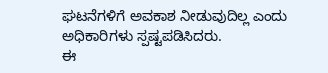ಘಟನೆಗಳಿಗೆ ಅವಕಾಶ ನೀಡುವುದಿಲ್ಲ ಎಂದು ಅಧಿಕಾರಿಗಳು ಸ್ಪಷ್ಟಪಡಿಸಿದರು.
ಈ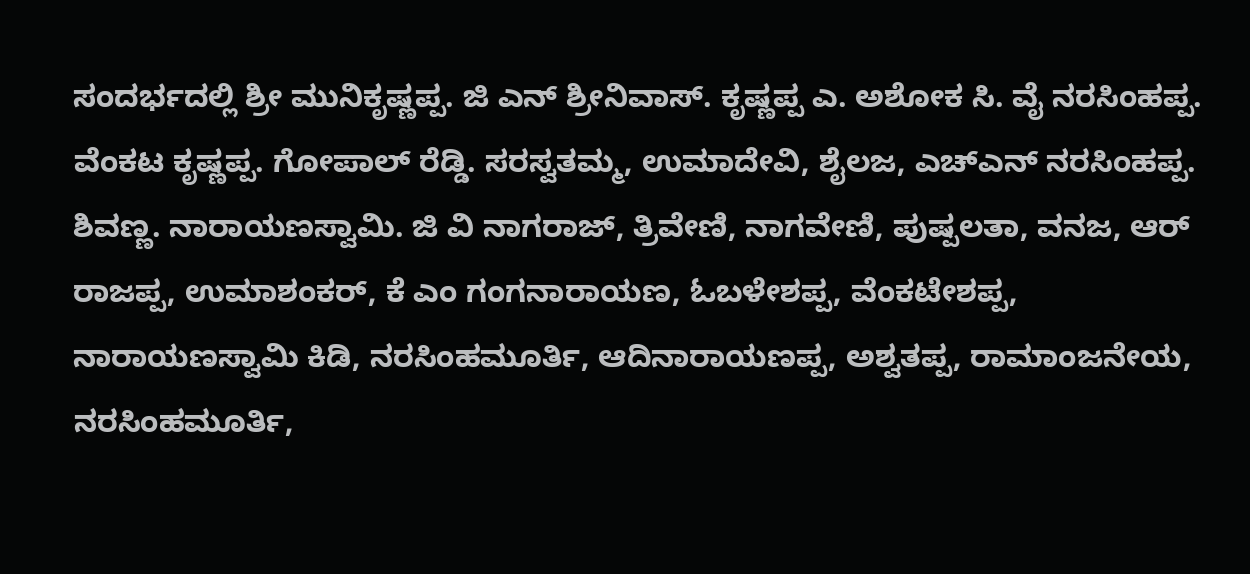ಸಂದರ್ಭದಲ್ಲಿ ಶ್ರೀ ಮುನಿಕೃಷ್ಣಪ್ಪ. ಜಿ ಎನ್ ಶ್ರೀನಿವಾಸ್. ಕೃಷ್ಣಪ್ಪ ಎ. ಅಶೋಕ ಸಿ. ವೈ ನರಸಿಂಹಪ್ಪ. ವೆಂಕಟ ಕೃಷ್ಣಪ್ಪ. ಗೋಪಾಲ್ ರೆಡ್ಡಿ. ಸರಸ್ವತಮ್ಮ, ಉಮಾದೇವಿ, ಶೈಲಜ, ಎಚ್ಎನ್ ನರಸಿಂಹಪ್ಪ. ಶಿವಣ್ಣ. ನಾರಾಯಣಸ್ವಾಮಿ. ಜಿ ವಿ ನಾಗರಾಜ್, ತ್ರಿವೇಣಿ, ನಾಗವೇಣಿ, ಪುಷ್ಪಲತಾ, ವನಜ, ಆರ್ ರಾಜಪ್ಪ, ಉಮಾಶಂಕರ್, ಕೆ ಎಂ ಗಂಗನಾರಾಯಣ, ಓಬಳೇಶಪ್ಪ, ವೆಂಕಟೇಶಪ್ಪ, ನಾರಾಯಣಸ್ವಾಮಿ ಕಿಡಿ, ನರಸಿಂಹಮೂರ್ತಿ, ಆದಿನಾರಾಯಣಪ್ಪ, ಅಶ್ವತಪ್ಪ, ರಾಮಾಂಜನೇಯ, ನರಸಿಂಹಮೂರ್ತಿ,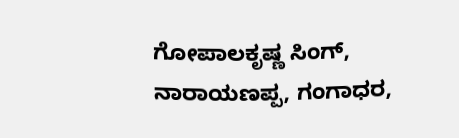ಗೋಪಾಲಕೃಷ್ಣ ಸಿಂಗ್, ನಾರಾಯಣಪ್ಪ, ಗಂಗಾಧರ,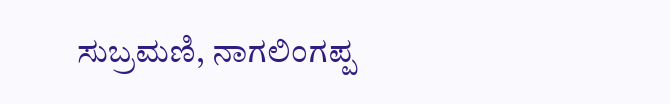ಸುಬ್ರಮಣಿ, ನಾಗಲಿಂಗಪ್ಪ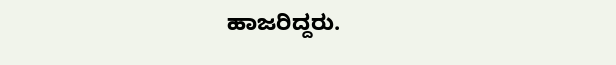ಹಾಜರಿದ್ದರು.